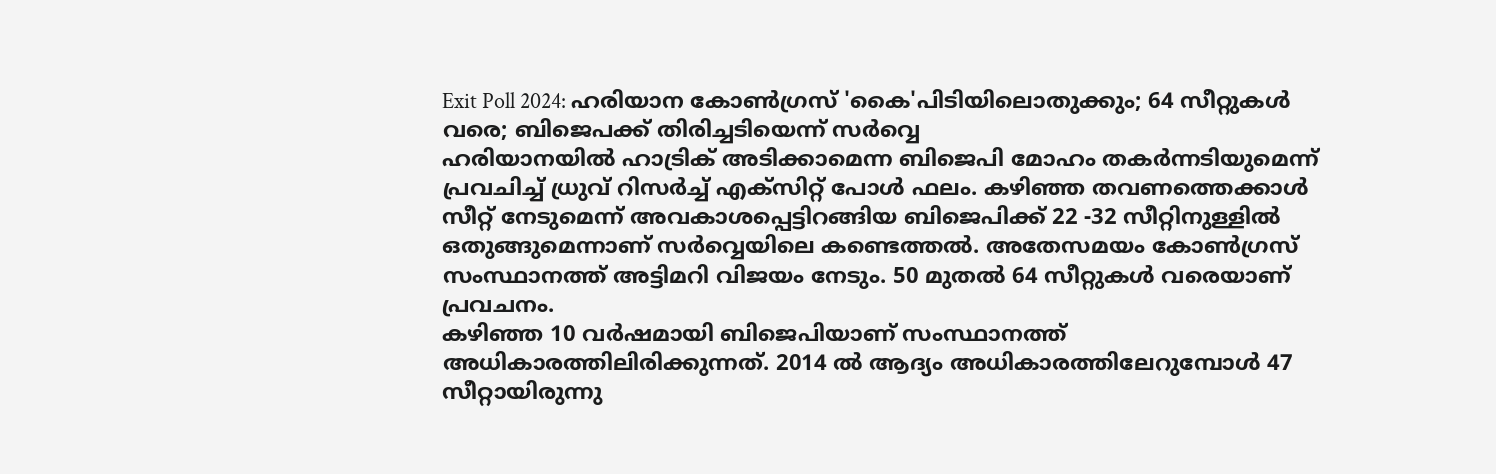Exit Poll 2024: ഹരിയാന കോൺഗ്രസ് 'കൈ'പിടിയിലൊതുക്കും; 64 സീറ്റുകൾ വരെ; ബിജെപക്ക് തിരിച്ചടിയെന്ന് സർവ്വെ
ഹരിയാനയിൽ ഹാട്രിക് അടിക്കാമെന്ന ബിജെപി മോഹം തകർന്നടിയുമെന്ന് പ്രവചിച്ച് ധ്രുവ് റിസർച്ച് എക്സിറ്റ് പോൾ ഫലം. കഴിഞ്ഞ തവണത്തെക്കാൾ സീറ്റ് നേടുമെന്ന് അവകാശപ്പെട്ടിറങ്ങിയ ബിജെപിക്ക് 22 -32 സീറ്റിനുള്ളിൽ ഒതുങ്ങുമെന്നാണ് സർവ്വെയിലെ കണ്ടെത്തൽ. അതേസമയം കോൺഗ്രസ് സംസ്ഥാനത്ത് അട്ടിമറി വിജയം നേടും. 50 മുതൽ 64 സീറ്റുകൾ വരെയാണ് പ്രവചനം.
കഴിഞ്ഞ 10 വർഷമായി ബിജെപിയാണ് സംസ്ഥാനത്ത് അധികാരത്തിലിരിക്കുന്നത്. 2014 ൽ ആദ്യം അധികാരത്തിലേറുമ്പോൾ 47 സീറ്റായിരുന്നു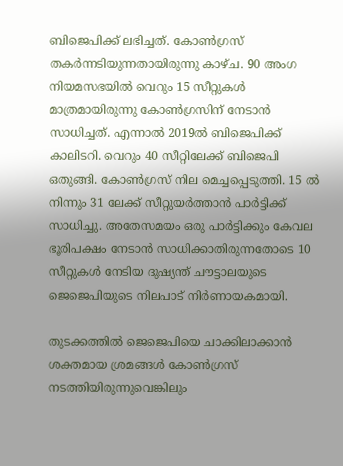ബിജെപിക്ക് ലഭിച്ചത്. കോൺഗ്രസ് തകർന്നടിയുന്നതായിരുന്നു കാഴ്ച. 90 അംഗ നിയമസഭയിൽ വെറും 15 സീറ്റുകൾ മാത്രമായിരുന്നു കോൺഗ്രസിന് നേടാൻ സാധിച്ചത്. എന്നാൽ 2019ൽ ബിജെപിക്ക് കാലിടറി. വെറും 40 സീറ്റിലേക്ക് ബിജെപി ഒതുങ്ങി. കോൺഗ്രസ് നില മെച്ചപ്പെടുത്തി. 15 ൽ നിന്നും 31 ലേക്ക് സീറ്റുയർത്താൻ പാർട്ടിക്ക് സാധിച്ചു. അതേസമയം ഒരു പാർട്ടിക്കും കേവല ഭൂരിപക്ഷം നേടാൻ സാധിക്കാതിരുന്നതോടെ 10 സീറ്റുകൾ നേടിയ ദുഷ്യന്ത് ചൗട്ടാലയുടെ ജെജെപിയുടെ നിലപാട് നിർണായകമായി.

തുടക്കത്തിൽ ജെജെപിയെ ചാക്കിലാക്കാൻ ശക്തമായ ശ്രമങ്ങൾ കോൺഗ്രസ് നടത്തിയിരുന്നുവെങ്കിലും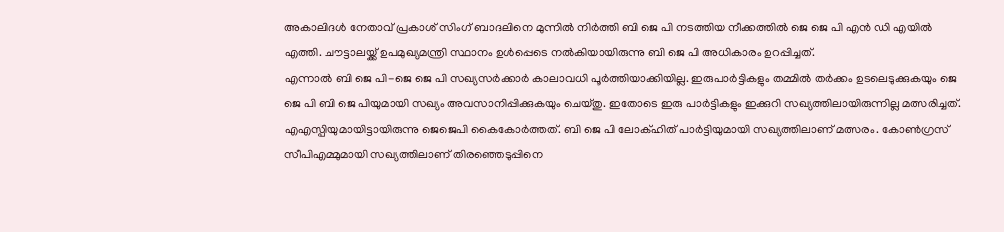അകാലിദൾ നേതാവ് പ്രകാശ് സിംഗ് ബാദലിനെ മുന്നിൽ നിർത്തി ബി ജെ പി നടത്തിയ നീക്കത്തിൽ ജെ ജെ പി എൻ ഡി എയിൽ എത്തി. ചൗട്ടാലയ്ക്ക് ഉപമുഖ്യമന്ത്രി സ്ഥാനം ഉൾപ്പെടെ നൽകിയായിരുന്നു ബി ജെ പി അധികാരം ഉറപ്പിച്ചത്.
എന്നാൽ ബി ജെ പി-ജെ ജെ പി സഖ്യസർക്കാർ കാലാവധി പൂർത്തിയാക്കിയില്ല. ഇരുപാർട്ടികളും തമ്മിൽ തർക്കം ഉടലെടുക്കുകയും ജെ ജെ പി ബി ജെ പിയുമായി സഖ്യം അവസാനിപ്പിക്കുകയും ചെയ്തു. ഇതോടെ ഇരു പാർട്ടികളും ഇക്കുറി സഖ്യത്തിലായിരുന്നില്ല മത്സരിച്ചത്. എഎസ്പിയുമായിട്ടായിരുന്നു ജെജെപി കൈകോർത്തത്. ബി ജെ പി ലോക്ഹിത് പാർട്ടിയുമായി സഖ്യത്തിലാണ് മത്സരം. കോൺഗ്രസ് സീപിഎമ്മുമായി സഖ്യത്തിലാണ് തിരഞ്ഞെടുപ്പിനെ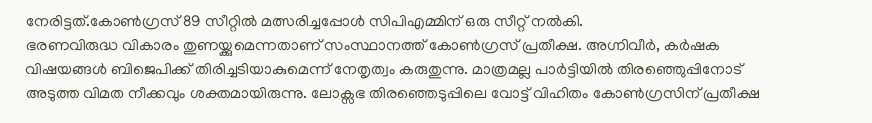നേരിട്ടത്.കോൺഗ്രസ് 89 സീറ്റിൽ മത്സരിച്ചപ്പോൾ സിപിഎമ്മിന് ഒരു സീറ്റ് നൽകി.
ഭരണവിരുദ്ധ വികാരം തുണയ്ക്കുമെന്നതാണ് സംസ്ഥാനത്ത് കോൺഗ്രസ് പ്രതീക്ഷ. അഗ്നിവീർ, കർഷക വിഷയങ്ങൾ ബിജെപിക്ക് തിരിച്ചടിയാകുമെന്ന് നേതൃത്വം കരുതുന്നു. മാത്രമല്ല പാർട്ടിയിൽ തിരഞ്ഞെുപ്പിനോട് അടുത്ത വിമത നീക്കവും ശക്തമായിരുന്നു. ലോക്സഭ തിരഞ്ഞെടുപ്പിലെ വോട്ട് വിഹിതം കോൺഗ്രസിന് പ്രതീക്ഷ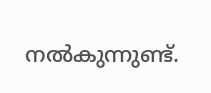നൽകുന്നുണ്ട്.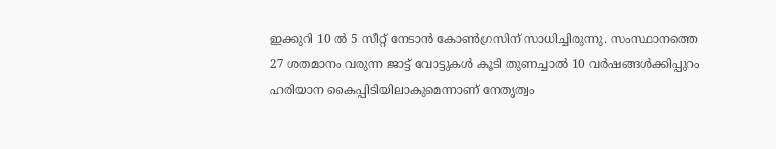ഇക്കുറി 10 ൽ 5 സീറ്റ് നേടാൻ കോൺഗ്രസിന് സാധിച്ചിരുന്നു. സംസ്ഥാനത്തെ 27 ശതമാനം വരുന്ന ജാട്ട് വോട്ടുകൾ കൂടി തുണച്ചാൽ 10 വർഷങ്ങൾക്കിപ്പുറം ഹരിയാന കൈപ്പിടിയിലാകുമെന്നാണ് നേതൃത്വം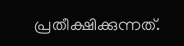പ്രതീക്ഷിക്കുന്നത്.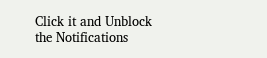Click it and Unblock the Notifications